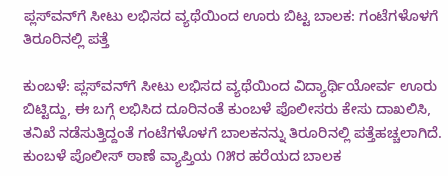ಪ್ಲಸ್‌ವನ್‌ಗೆ ಸೀಟು ಲಭಿಸದ ವ್ಯಥೆಯಿಂದ ಊರು ಬಿಟ್ಟ ಬಾಲಕ: ಗಂಟೆಗಳೊಳಗೆ ತಿರೂರಿನಲ್ಲಿ ಪತ್ತೆ

ಕುಂಬಳೆ: ಪ್ಲಸ್‌ವನ್‌ಗೆ ಸೀಟು ಲಭಿಸದ ವ್ಯಥೆಯಿಂದ ವಿದ್ಯಾರ್ಥಿಯೋರ್ವ ಊರು ಬಿಟ್ಟಿದ್ದು, ಈ ಬಗ್ಗೆ ಲಭಿಸಿದ ದೂರಿನಂತೆ ಕುಂಬಳೆ ಪೊಲೀಸರು ಕೇಸು ದಾಖಲಿಸಿ, ತನಿಖೆ ನಡೆಸುತ್ತಿದ್ದಂತೆ ಗಂಟೆಗಳೊಳಗೆ ಬಾಲಕನನ್ನು ತಿರೂರಿನಲ್ಲಿ ಪತ್ತೆಹಚ್ಚಲಾಗಿದೆ.  ಕುಂಬಳೆ ಪೊಲೀಸ್ ಠಾಣೆ ವ್ಯಾಪ್ತಿಯ ೧೫ರ ಹರೆಯದ ಬಾಲಕ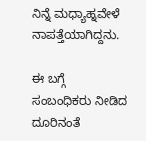ನಿನ್ನೆ ಮಧ್ಯಾಹ್ನವೇಳೆ ನಾಪತ್ತೆಯಾಗಿದ್ದನು.

ಈ ಬಗ್ಗೆ ಸಂಬಂಧಿಕರು ನೀಡಿದ ದೂರಿನಂತೆ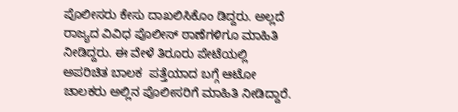ಪೊಲೀಸರು ಕೇಸು ದಾಖಲಿಸಿಕೊಂ ಡಿದ್ದರು. ಅಲ್ಲದೆ  ರಾಜ್ಯದ ವಿವಿಧ ಪೊಲೀಸ್ ಠಾಣೆಗಳಿಗೂ ಮಾಹಿತಿ ನೀಡಿದ್ದರು. ಈ ವೇಳೆ ತಿರೂರು ಪೇಟೆಯಲ್ಲಿ ಅಪರಿಚಿತ ಬಾಲಕ  ಪತ್ತೆಯಾದ ಬಗ್ಗೆ ಆಟೋ ಚಾಲಕರು ಅಲ್ಲಿನ ಪೊಲೀಸರಿಗೆ ಮಾಹಿತಿ ನೀಡಿದ್ದಾರೆ.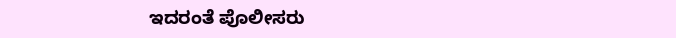ಇದರಂತೆ ಪೊಲೀಸರು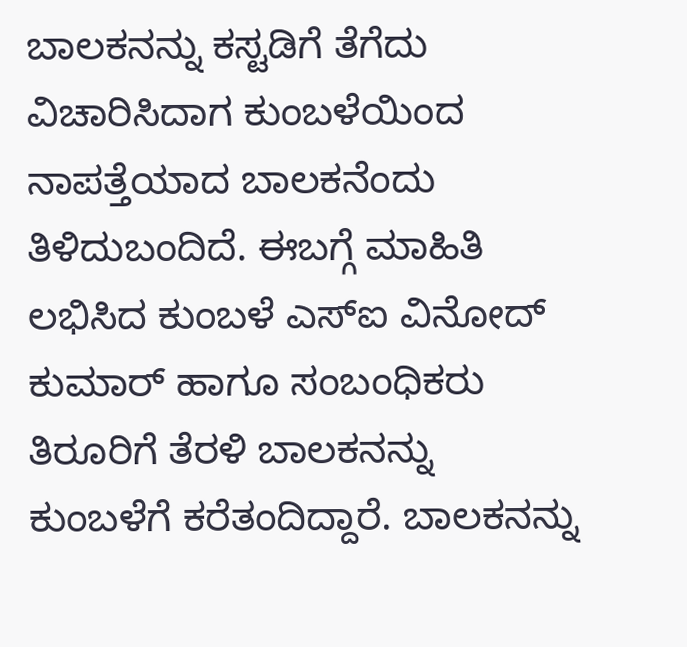ಬಾಲಕನನ್ನು ಕಸ್ಟಡಿಗೆ ತೆಗೆದು  ವಿಚಾರಿಸಿದಾಗ ಕುಂಬಳೆಯಿಂದ ನಾಪತ್ತೆಯಾದ ಬಾಲಕನೆಂದು ತಿಳಿದುಬಂದಿದೆ. ಈಬಗ್ಗೆ ಮಾಹಿತಿ ಲಭಿಸಿದ ಕುಂಬಳೆ ಎಸ್‌ಐ ವಿನೋದ್ ಕುಮಾರ್ ಹಾಗೂ ಸಂಬಂಧಿಕರು ತಿರೂರಿಗೆ ತೆರಳಿ ಬಾಲಕನನ್ನು  ಕುಂಬಳೆಗೆ ಕರೆತಂದಿದ್ದಾರೆ. ಬಾಲಕನನ್ನು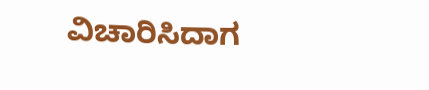ವಿಚಾರಿಸಿದಾಗ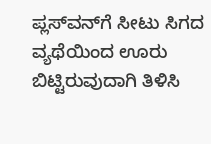ಪ್ಲಸ್‌ವನ್‌ಗೆ ಸೀಟು ಸಿಗದ ವ್ಯಥೆಯಿಂದ ಊರು ಬಿಟ್ಟಿರುವುದಾಗಿ ತಿಳಿಸಿ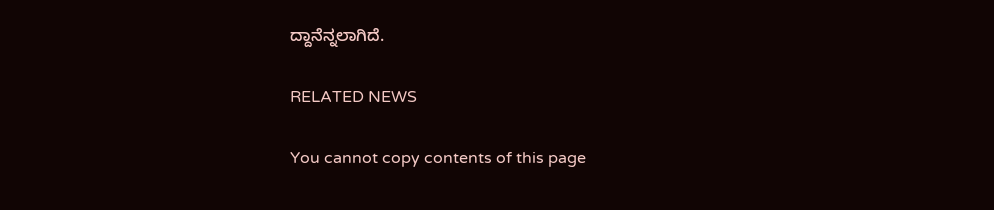ದ್ದಾನೆನ್ನಲಾಗಿದೆ.

RELATED NEWS

You cannot copy contents of this page